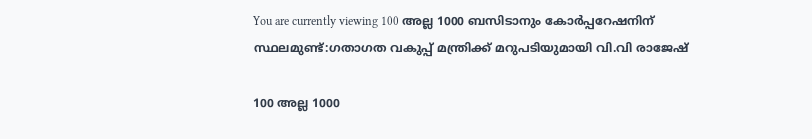You are currently viewing 100 അല്ല 1000 ബസിടാനും കോർപ്പറേഷനിന് സ്ഥലമുണ്ട്:ഗതാഗത വകുപ്പ് മന്ത്രിക്ക് മറുപടിയുമായി വി.വി രാജേഷ്

100 അല്ല 1000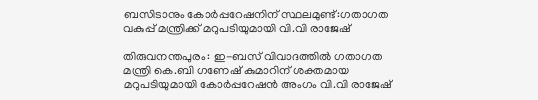ബസിടാനും കോർപ്പറേഷനിന് സ്ഥലമുണ്ട്:ഗതാഗത വകുപ്പ് മന്ത്രിക്ക് മറുപടിയുമായി വി.വി രാജേഷ്

തിരുവനന്തപുരം: ഇ-ബസ് വിവാദത്തിൽ ഗതാഗത മന്ത്രി കെ.ബി ഗണേഷ് കുമാറിന് ശക്തമായ മറുപടിയുമായി കോർപ്പറേഷൻ അംഗം വി.വി രാജേഷ്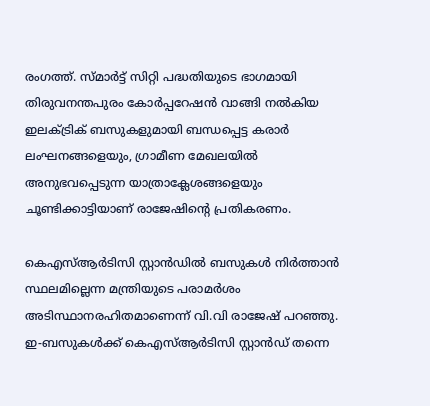രംഗത്ത്. സ്മാർട്ട് സിറ്റി പദ്ധതിയുടെ ഭാഗമായി തിരുവനന്തപുരം കോർപ്പറേഷൻ വാങ്ങി നൽകിയ ഇലക്ട്രിക് ബസുകളുമായി ബന്ധപ്പെട്ട കരാർ ലംഘനങ്ങളെയും, ഗ്രാമീണ മേഖലയിൽ അനുഭവപ്പെടുന്ന യാത്രാക്ലേശങ്ങളെയും ചൂണ്ടിക്കാട്ടിയാണ് രാജേഷിന്റെ പ്രതികരണം.

കെഎസ്‌ആർടിസി സ്റ്റാൻഡിൽ ബസുകൾ നിർത്താൻ സ്ഥലമില്ലെന്ന മന്ത്രിയുടെ പരാമർശം അടിസ്ഥാനരഹിതമാണെന്ന് വി.വി രാജേഷ് പറഞ്ഞു. ഇ-ബസുകൾക്ക് കെഎസ്‌ആർടിസി സ്റ്റാൻഡ് തന്നെ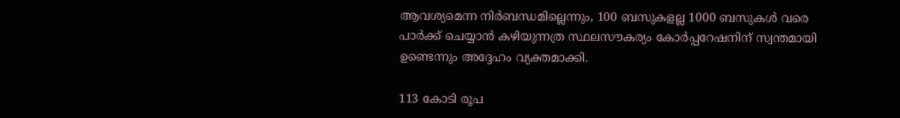ആവശ്യമെന്ന നിർബന്ധമില്ലെന്നും, 100 ബസുകളല്ല 1000 ബസുകൾ വരെ പാർക്ക് ചെയ്യാൻ കഴിയുന്നത്ര സ്ഥലസൗകര്യം കോർപ്പറേഷനിന് സ്വന്തമായി ഉണ്ടെന്നും അദ്ദേഹം വ്യക്തമാക്കി.

113 കോടി രൂപ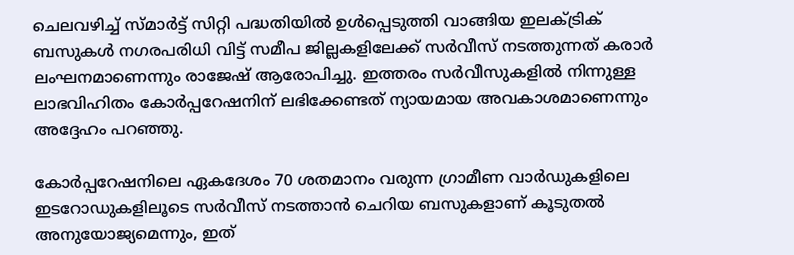ചെലവഴിച്ച് സ്മാർട്ട് സിറ്റി പദ്ധതിയിൽ ഉൾപ്പെടുത്തി വാങ്ങിയ ഇലക്ട്രിക് ബസുകൾ നഗരപരിധി വിട്ട് സമീപ ജില്ലകളിലേക്ക് സർവീസ് നടത്തുന്നത് കരാർ ലംഘനമാണെന്നും രാജേഷ് ആരോപിച്ചു. ഇത്തരം സർവീസുകളിൽ നിന്നുള്ള ലാഭവിഹിതം കോർപ്പറേഷനിന് ലഭിക്കേണ്ടത് ന്യായമായ അവകാശമാണെന്നും അദ്ദേഹം പറഞ്ഞു.

കോർപ്പറേഷനിലെ ഏകദേശം 70 ശതമാനം വരുന്ന ഗ്രാമീണ വാർഡുകളിലെ ഇടറോഡുകളിലൂടെ സർവീസ് നടത്താൻ ചെറിയ ബസുകളാണ് കൂടുതൽ അനുയോജ്യമെന്നും, ഇത്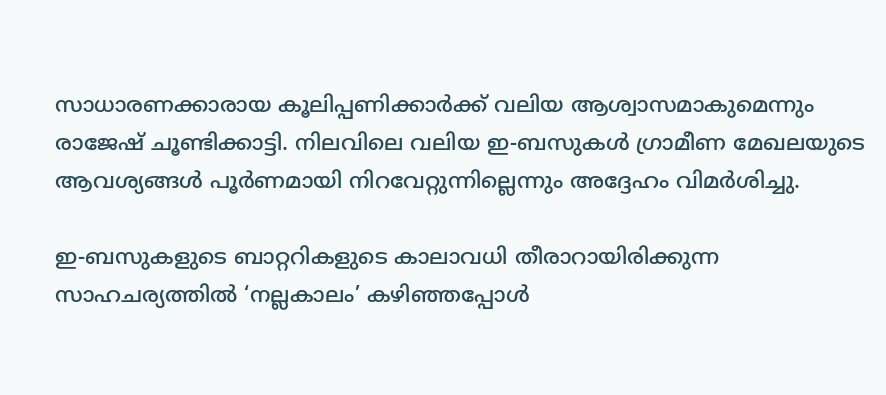സാധാരണക്കാരായ കൂലിപ്പണിക്കാർക്ക് വലിയ ആശ്വാസമാകുമെന്നും രാജേഷ് ചൂണ്ടിക്കാട്ടി. നിലവിലെ വലിയ ഇ-ബസുകൾ ഗ്രാമീണ മേഖലയുടെ ആവശ്യങ്ങൾ പൂർണമായി നിറവേറ്റുന്നില്ലെന്നും അദ്ദേഹം വിമർശിച്ചു.

ഇ-ബസുകളുടെ ബാറ്ററികളുടെ കാലാവധി തീരാറായിരിക്കുന്ന സാഹചര്യത്തിൽ ‘നല്ലകാലം’ കഴിഞ്ഞപ്പോൾ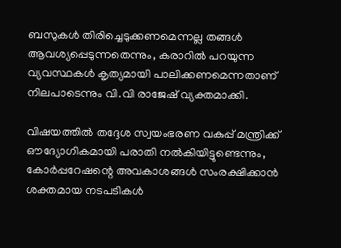ബസുകൾ തിരിച്ചെടുക്കണമെന്നല്ല തങ്ങൾ ആവശ്യപ്പെടുന്നതെന്നും, കരാറിൽ പറയുന്ന വ്യവസ്ഥകൾ കൃത്യമായി പാലിക്കണമെന്നതാണ് നിലപാടെന്നും വി.വി രാജേഷ് വ്യക്തമാക്കി.

വിഷയത്തിൽ തദ്ദേശ സ്വയംഭരണ വകുപ്പ് മന്ത്രിക്ക് ഔദ്യോഗികമായി പരാതി നൽകിയിട്ടുണ്ടെന്നും, കോർപ്പറേഷന്റെ അവകാശങ്ങൾ സംരക്ഷിക്കാൻ ശക്തമായ നടപടികൾ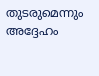തുടരുമെന്നും അദ്ദേഹം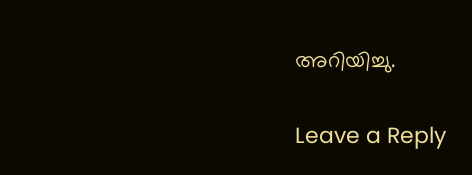അറിയിച്ചു.

Leave a Reply